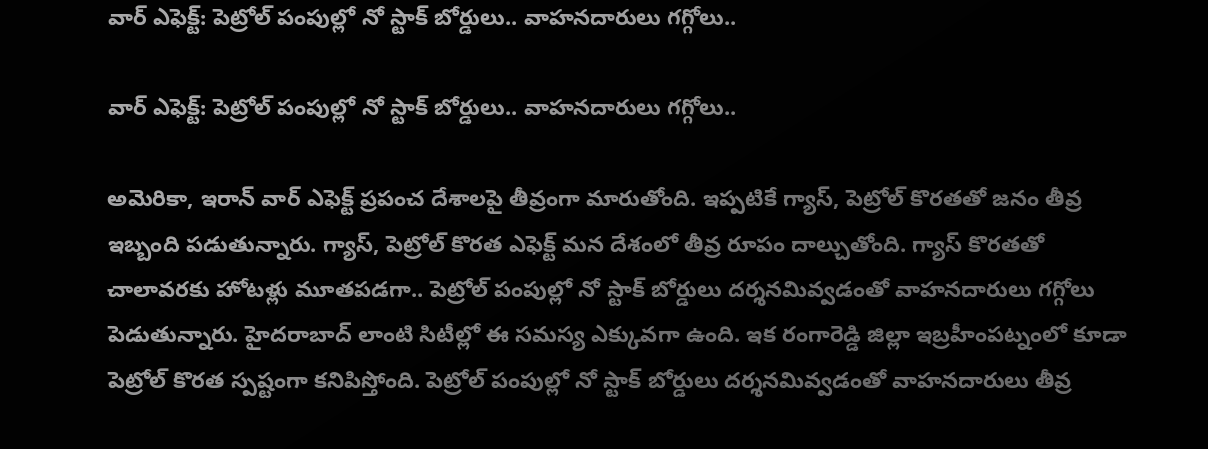వార్ ఎఫెక్ట్: పెట్రోల్ పంపుల్లో నో స్టాక్ బోర్డులు.. వాహనదారులు గగ్గోలు..

వార్ ఎఫెక్ట్: పెట్రోల్ పంపుల్లో నో స్టాక్ బోర్డులు.. వాహనదారులు గగ్గోలు..

అమెరికా, ఇరాన్ వార్ ఎఫెక్ట్ ప్రపంచ దేశాలపై తీవ్రంగా మారుతోంది. ఇప్పటికే గ్యాస్, పెట్రోల్ కొరతతో జనం తీవ్ర ఇబ్బంది పడుతున్నారు. గ్యాస్, పెట్రోల్ కొరత ఎఫెక్ట్ మన దేశంలో తీవ్ర రూపం దాల్చుతోంది. గ్యాస్ కొరతతో చాలావరకు హోటళ్లు మూతపడగా.. పెట్రోల్ పంపుల్లో నో స్టాక్ బోర్డులు దర్శనమివ్వడంతో వాహనదారులు గగ్గోలు పెడుతున్నారు. హైదరాబాద్ లాంటి సిటీల్లో ఈ సమస్య ఎక్కువగా ఉంది. ఇక రంగారెడ్డి జిల్లా ఇబ్రహీంపట్నంలో కూడా పెట్రోల్ కొరత స్పష్టంగా కనిపిస్తోంది. పెట్రోల్ పంపుల్లో నో స్టాక్ బోర్డులు దర్శనమివ్వడంతో వాహనదారులు తీవ్ర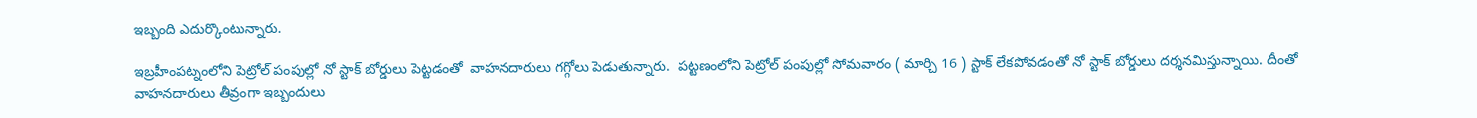ఇబ్బంది ఎదుర్కొంటున్నారు.

ఇబ్రహీంపట్నంలోని పెట్రోల్ పంపుల్లో నో స్టాక్ బోర్డులు పెట్టడంతో  వాహనదారులు గగ్గోలు పెడుతున్నారు.  పట్టణంలోని పెట్రోల్ పంపుల్లో సోమవారం ( మార్చి 16 ) స్టాక్ లేకపోవడంతో నో స్టాక్ బోర్డులు దర్శనమిస్తున్నాయి. దీంతో వాహనదారులు తీవ్రంగా ఇబ్బందులు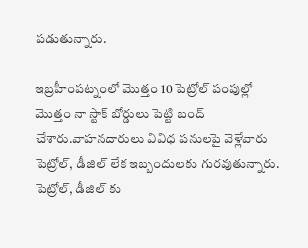పడుతున్నారు.

ఇబ్రహీంపట్నంలో మొత్తం 10 పెట్రోల్ పంపుల్లో మొత్తం నా స్టాక్ బోర్డులు పెట్టి బంద్ చేశారు.వాహనదారులు వివిధ పనులపై వెళ్లేవారు పెట్రోల్, డీజిల్ లేక ఇబ్బందులకు గురవుతున్నారు. పెట్రోల్, డీజిల్ కు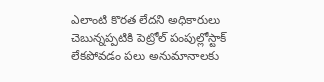ఎలాంటి కొరత లేదని అధికారులు చెబున్నప్పటికి పెట్రోల్ పంపుల్లోస్టాక్ లేకపోవడం పలు అనుమానాలకు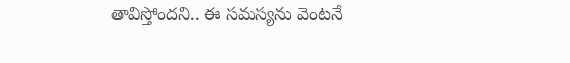తావిస్తోందని.. ఈ సమస్యను వెంటనే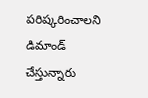పరిష్కరించాలని డిమాండ్ చేస్తున్నారు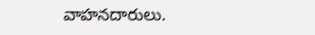వాహనదారులు.